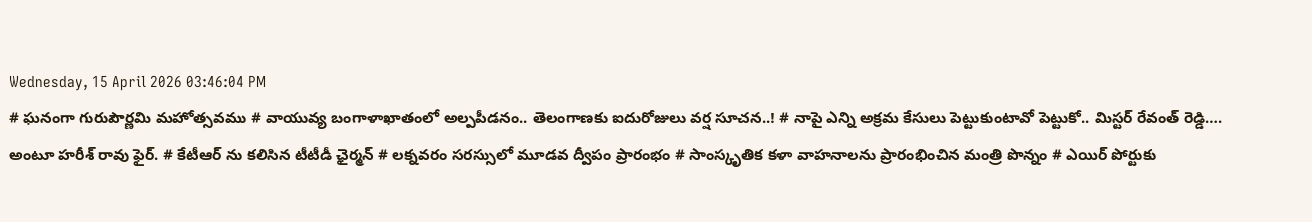Wednesday, 15 April 2026 03:46:04 PM
# ఘనంగా గురుపౌర్ణమి మహోత్సవము # వాయువ్య బంగాళాఖాతంలో అల్పపీడనం.. తెలంగాణకు ఐదురోజులు వర్ష సూచన..! # నాపై ఎన్ని అక్రమ కేసులు పెట్టుకుంటావో పెట్టుకో.. మిస్టర్ రేవంత్ రెడ్డి…. అంటూ హరీశ్ రావు ఫైర్. # కేటీఆర్ ను కలిసిన టీటీడీ ఛైర్మన్ # లక్నవరం సరస్సులో మూడవ ద్వీపం ప్రారంభం # సాంస్కృతిక కళా వాహనాలను ప్రారంభించిన మంత్రి పొన్నం # ఎయిర్ పోర్టుకు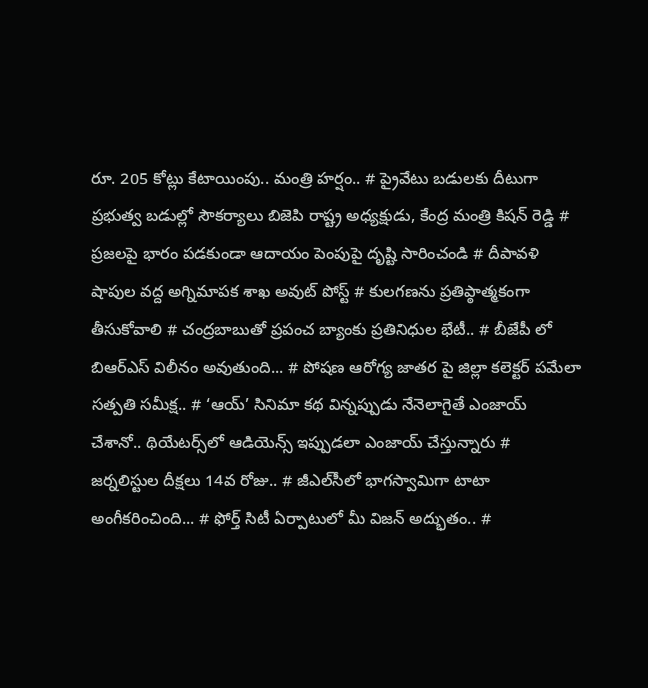రూ. 205 కోట్లు కేటాయింపు.. మంత్రి హర్షం.. # ప్రైవేటు బడులకు దీటుగా ప్రభుత్వ బడుల్లో సౌకర్యాలు బిజెపి రాష్ట్ర అధ్యక్షుడు, కేంద్ర మంత్రి కిషన్ రెడ్డి # ప్రజలపై భారం పడకుండా ఆదాయం పెంపుపై దృష్టి సారించండి # దీపావళి షాపుల వద్ద అగ్నిమాపక శాఖ అవుట్ పోస్ట్ # కులగణను ప్రతిప్ఠాత్మకంగా తీసుకోవాలి # చంద్రబాబుతో ప్రపంచ బ్యాంకు ప్రతినిధుల భేటీ.. # బీజేపీ లో బిఆర్ఎస్ విలీనం అవుతుంది... # పోషణ ఆరోగ్య జాతర పై జిల్లా కలెక్టర్ పమేలా సత్పతి సమీక్ష.. # ‘ఆయ్’ సినిమా కథ విన్నప్పుడు నేనెలాగైతే ఎంజాయ్ చేశానో.. థియేట‌ర్స్‌లో ఆడియెన్స్ ఇప్పుడ‌లా ఎంజాయ్ చేస్తున్నారు # జర్నలిస్టుల దీక్షలు 14వ రోజు.. # జీఎల్‌సీలో భాగస్వామిగా టాటా అంగీకరించింది... # ఫోర్త్ సిటీ ఏర్పాటులో మీ విజ‌న్ అద్భుతం.. #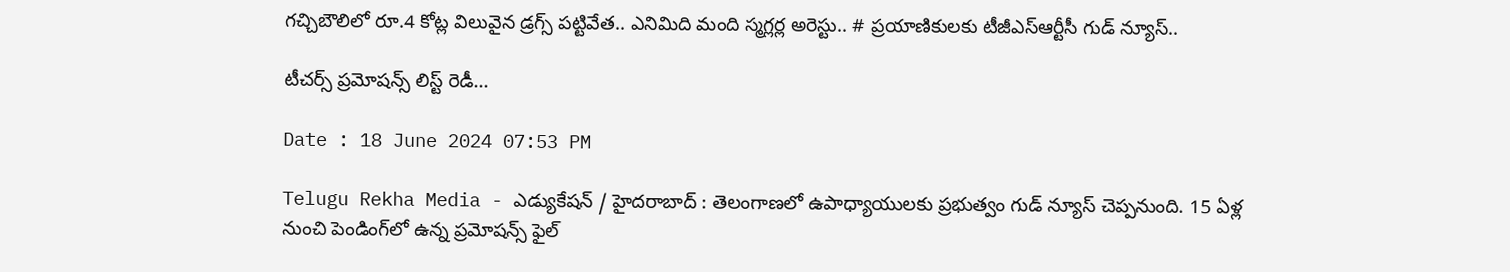గచ్చిబౌలిలో రూ.4 కోట్ల విలువైన డ్రగ్స్ పట్టివేత.. ఎనిమిది మంది స్మగ్లర్ల అరెస్టు.. # ప్రయాణికులకు టీజీఎస్‌ఆర్టీసీ గుడ్ న్యూస్..

టీచర్స్ ప్రమోషన్స్ లిస్ట్ రెడీ...

Date : 18 June 2024 07:53 PM

Telugu Rekha Media - ఎడ్యుకేషన్ / హైదరాబాద్ : తెలంగాణలో ఉపాధ్యాయులకు ప్రభుత్వం గుడ్ న్యూస్ చెప్పనుంది. 15 ఏళ్ల నుంచి పెండింగ్‌లో ఉన్న ప్రమోషన్స్‌ ఫైల్‌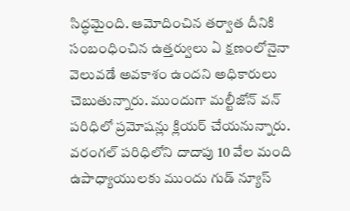సిద్ధమైంది. ఆమోదించిన తర్వాత దీనికి సంబంధించిన ఉత్తర్వులు ఏ క్షణంలోనైనా వెలువడే అవకాశం ఉందని అధికారులు చెబుతున్నారు. ముందుగా మల్టీజోన్‌ వన్‌ పరిధిలో ప్రమోషన్లు క్లియర్ చేయనున్నారు. వరంగల్ పరిధిలోని దాదాపు 10 వేల మంది ఉపాధ్యాయులకు ముందు గుడ్ న్యూస్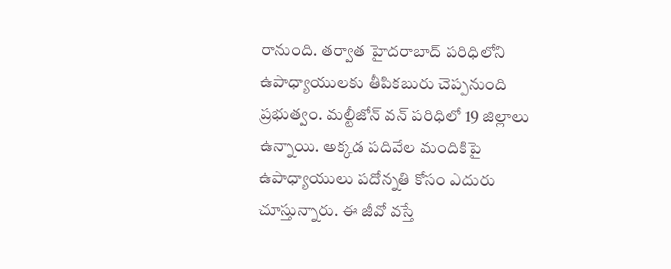రానుంది. తర్వాత హైదరాబాద్ పరిధిలోని ఉపాధ్యాయులకు తీపికబురు చెప్పనుంది ప్రభుత్వం. మల్టీజోన్‌ వన్‌ పరిధిలో 19 జిల్లాలు ఉన్నాయి. అక్కడ పదివేల మందికిపై ఉపాధ్యాయులు పదోన్నతి కోసం ఎదురు చూస్తున్నారు. ఈ జీవో వస్తే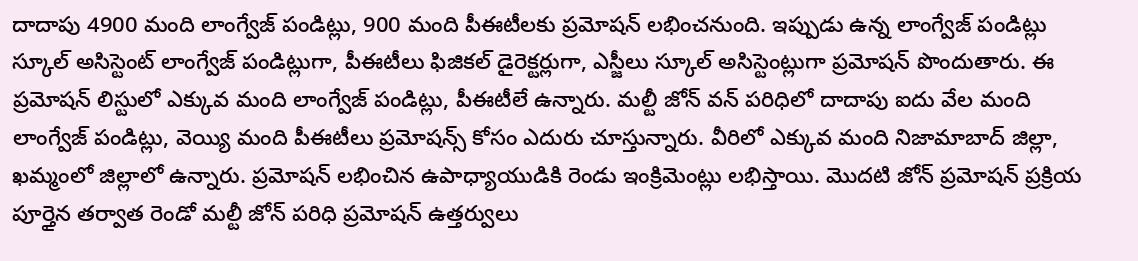దాదాపు 4900 మంది లాంగ్వేజ్ పండిట్లు, 900 మంది పీఈటీలకు ప్రమోషన్ లభించనుంది. ఇప్పుడు ఉన్న లాంగ్వేజ్ పండిట్లు స్కూల్ అసిస్టెంట్ లాంగ్వేజ్ పండిట్లుగా, పీఈటీలు ఫిజికల్ డైరెక్టర్లుగా, ఎస్జీలు స్కూల్‌ అసిస్టెంట్లుగా ప్రమోషన్ పొందుతారు. ఈ ప్రమోషన్ లిస్టులో ఎక్కువ మంది లాంగ్వేజ్ పండిట్లు, పీఈటీలే ఉన్నారు. మల్టీ జోన్‌ వన్ పరిధిలో దాదాపు ఐదు వేల మంది లాంగ్వేజ్ పండిట్లు, వెయ్యి మంది పీఈటీలు ప్రమోషన్స్ కోసం ఎదురు చూస్తున్నారు. వీరిలో ఎక్కువ మంది నిజామాబాద్ జిల్లా, ఖమ్మంలో జిల్లాలో ఉన్నారు. ప్రమోషన్ లభించిన ఉపాధ్యాయుడికి రెండు ఇంక్రిమెంట్లు లభిస్తాయి. మొదటి జోన్ ప్రమోషన్ ప్రక్రియ పూర్తైన తర్వాత రెండో మల్టీ జోన్ పరిధి ప్రమోషన్ ఉత్తర్వులు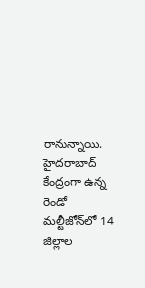రానున్నాయి. హైదరాబాద్ కేంద్రంగా ఉన్న రెండో మల్టీజోన్‌లో 14 జిల్లాల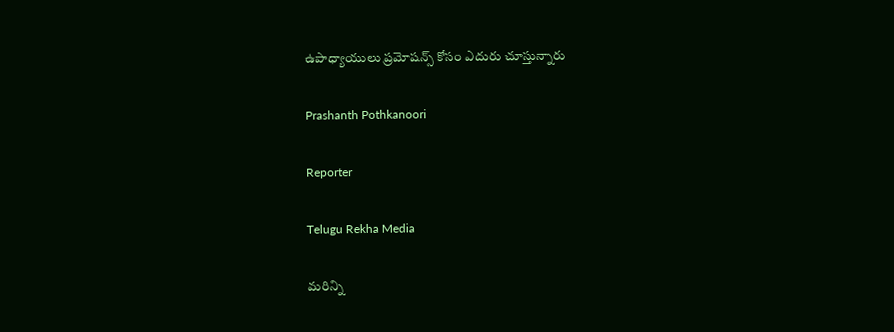ఉపాధ్యాయులు ప్రమోషన్స్ కోసం ఎదురు చూస్తున్నారు

Prashanth Pothkanoori

Reporter

Telugu Rekha Media

మరిన్ని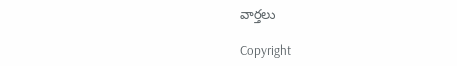వార్తలు

Copyright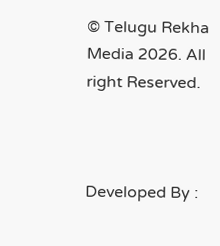© Telugu Rekha Media 2026. All right Reserved.



Developed By :